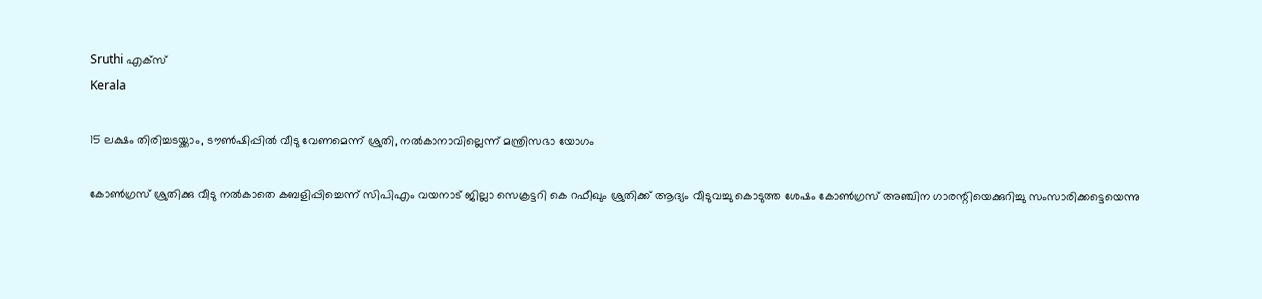Sruthi എക്‌സ്‌
Kerala

15 ലക്ഷം തിരിച്ചടയ്ക്കാം, ടൗണ്‍ഷിപ്പില്‍ വീടു വേണമെന്ന് ശ്രുതി, നല്‍കാനാവില്ലെന്ന് മന്ത്രിസഭാ യോഗം

കോണ്‍ഗ്രസ് ശ്രുതിക്കു വീടു നല്‍കാതെ കബളിപ്പിച്ചെന്ന് സിപിഎം വയനാട് ജില്ലാ സെക്രട്ടറി കെ റഫീഖും ശ്രുതിക്ക് ആദ്യം വീടുവച്ചു കൊടുത്ത ശേഷം കോണ്‍ഗ്രസ് അഞ്ചിന ഗാരന്റിയെക്കുറിച്ചു സംസാരിക്കട്ടെയെന്നു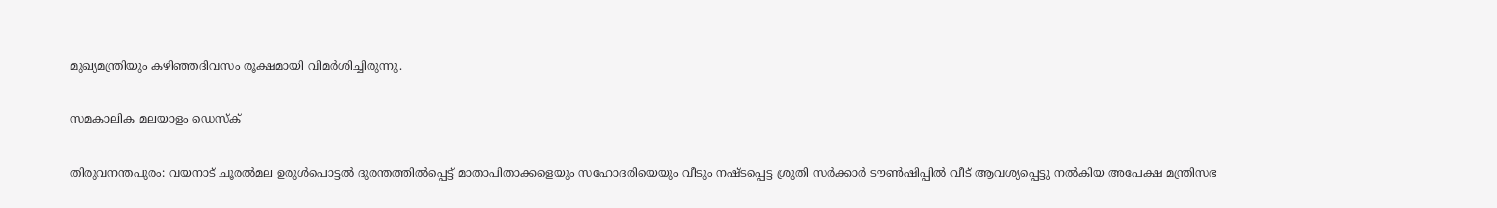മുഖ്യമന്ത്രിയും കഴിഞ്ഞദിവസം രൂക്ഷമായി വിമര്‍ശിച്ചിരുന്നു.

സമകാലിക മലയാളം ഡെസ്ക്

തിരുവനന്തപുരം: വയനാട് ചൂരല്‍മല ഉരുള്‍പൊട്ടല്‍ ദുരന്തത്തില്‍പ്പെട്ട് മാതാപിതാക്കളെയും സഹോദരിയെയും വീടും നഷ്ടപ്പെട്ട ശ്രുതി സര്‍ക്കാര്‍ ടൗണ്‍ഷിപ്പില്‍ വീട് ആവശ്യപ്പെട്ടു നല്‍കിയ അപേക്ഷ മന്ത്രിസഭ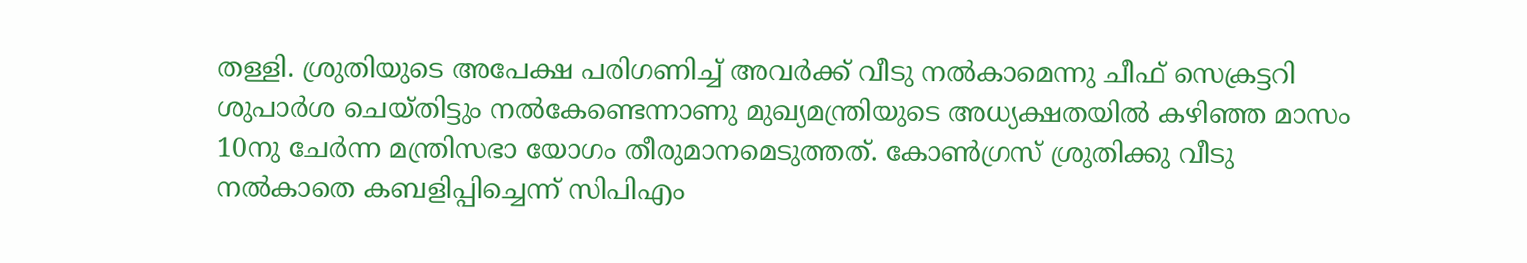തള്ളി. ശ്രുതിയുടെ അപേക്ഷ പരിഗണിച്ച് അവര്‍ക്ക് വീടു നല്‍കാമെന്നു ചീഫ് സെക്രട്ടറി ശുപാര്‍ശ ചെയ്തിട്ടും നല്‍കേണ്ടെന്നാണു മുഖ്യമന്ത്രിയുടെ അധ്യക്ഷതയില്‍ കഴിഞ്ഞ മാസം 10നു ചേര്‍ന്ന മന്ത്രിസഭാ യോഗം തീരുമാനമെടുത്തത്. കോണ്‍ഗ്രസ് ശ്രുതിക്കു വീടു നല്‍കാതെ കബളിപ്പിച്ചെന്ന് സിപിഎം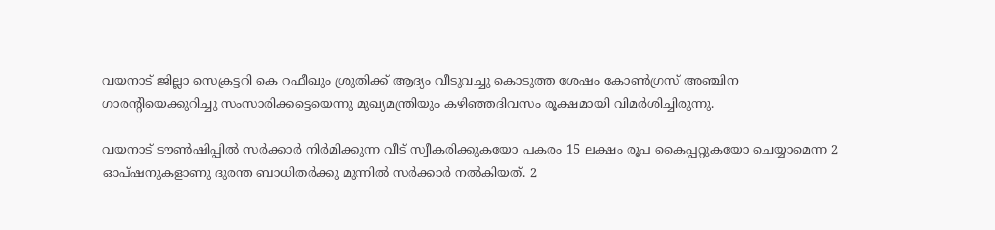വയനാട് ജില്ലാ സെക്രട്ടറി കെ റഫീഖും ശ്രുതിക്ക് ആദ്യം വീടുവച്ചു കൊടുത്ത ശേഷം കോണ്‍ഗ്രസ് അഞ്ചിന ഗാരന്റിയെക്കുറിച്ചു സംസാരിക്കട്ടെയെന്നു മുഖ്യമന്ത്രിയും കഴിഞ്ഞദിവസം രൂക്ഷമായി വിമര്‍ശിച്ചിരുന്നു.

വയനാട് ടൗണ്‍ഷിപ്പില്‍ സര്‍ക്കാര്‍ നിര്‍മിക്കുന്ന വീട് സ്വീകരിക്കുകയോ പകരം 15 ലക്ഷം രൂപ കൈപ്പറ്റുകയോ ചെയ്യാമെന്ന 2 ഓപ്ഷനുകളാണു ദുരന്ത ബാധിതര്‍ക്കു മുന്നില്‍ സര്‍ക്കാര്‍ നല്‍കിയത്. 2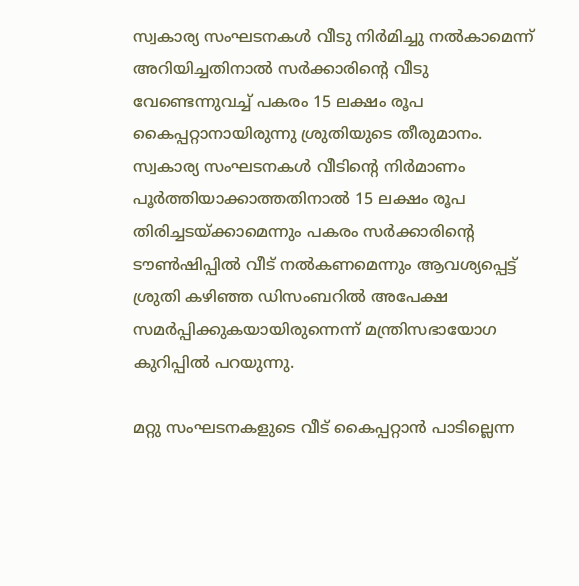സ്വകാര്യ സംഘടനകള്‍ വീടു നിര്‍മിച്ചു നല്‍കാമെന്ന് അറിയിച്ചതിനാല്‍ സര്‍ക്കാരിന്റെ വീടു വേണ്ടെന്നുവച്ച് പകരം 15 ലക്ഷം രൂപ കൈപ്പറ്റാനായിരുന്നു ശ്രുതിയുടെ തീരുമാനം. സ്വകാര്യ സംഘടനകള്‍ വീടിന്റെ നിര്‍മാണം പൂര്‍ത്തിയാക്കാത്തതിനാല്‍ 15 ലക്ഷം രൂപ തിരിച്ചടയ്ക്കാമെന്നും പകരം സര്‍ക്കാരിന്റെ ടൗണ്‍ഷിപ്പില്‍ വീട് നല്‍കണമെന്നും ആവശ്യപ്പെട്ട് ശ്രുതി കഴിഞ്ഞ ഡിസംബറില്‍ അപേക്ഷ സമര്‍പ്പിക്കുകയായിരുന്നെന്ന് മന്ത്രിസഭായോഗ കുറിപ്പില്‍ പറയുന്നു.

മറ്റു സംഘടനകളുടെ വീട് കൈപ്പറ്റാന്‍ പാടില്ലെന്ന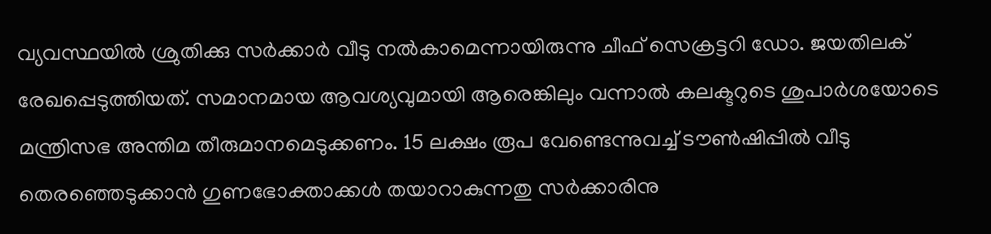വ്യവസ്ഥയില്‍ ശ്രുതിക്കു സര്‍ക്കാര്‍ വീടു നല്‍കാമെന്നായിരുന്നു ചീഫ് സെക്രട്ടറി ഡോ. ജയതിലക് രേഖപ്പെടുത്തിയത്. സമാനമായ ആവശ്യവുമായി ആരെങ്കിലും വന്നാല്‍ കലക്ടറുടെ ശുപാര്‍ശയോടെ മന്ത്രിസഭ അന്തിമ തീരുമാനമെടുക്കണം. 15 ലക്ഷം രൂപ വേണ്ടെന്നുവച്ച് ടൗണ്‍ഷിപ്പില്‍ വീടു തെരഞ്ഞെടുക്കാന്‍ ഗുണഭോക്താക്കള്‍ തയാറാകുന്നതു സര്‍ക്കാരിനു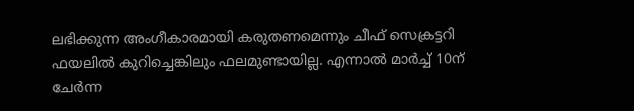ലഭിക്കുന്ന അംഗീകാരമായി കരുതണമെന്നും ചീഫ് സെക്രട്ടറി ഫയലില്‍ കുറിച്ചെങ്കിലും ഫലമുണ്ടായില്ല. എന്നാല്‍ മാര്‍ച്ച് 10ന് ചേര്‍ന്ന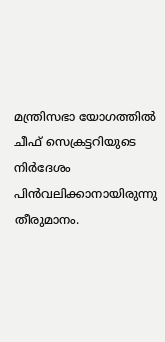മന്ത്രിസഭാ യോഗത്തില്‍ ചീഫ് സെക്രട്ടറിയുടെ നിര്‍ദേശം പിന്‍വലിക്കാനായിരുന്നു തീരുമാനം.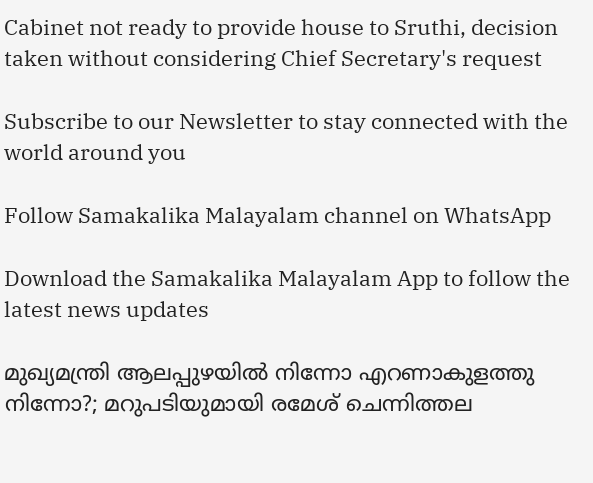Cabinet not ready to provide house to Sruthi, decision taken without considering Chief Secretary's request

Subscribe to our Newsletter to stay connected with the world around you

Follow Samakalika Malayalam channel on WhatsApp

Download the Samakalika Malayalam App to follow the latest news updates

മുഖ്യമന്ത്രി ആലപ്പുഴയില്‍ നിന്നോ എറണാകുളത്തു നിന്നോ?; മറുപടിയുമായി രമേശ് ചെന്നിത്തല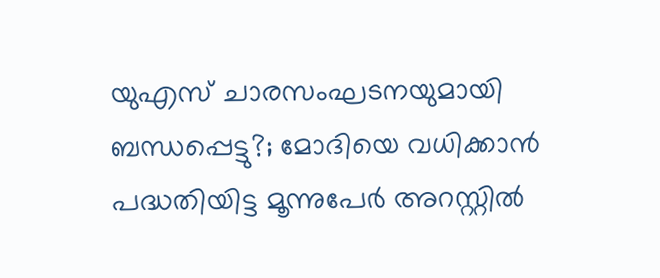യുഎസ് ചാരസംഘടനയുമായി ബന്ധപ്പെട്ടു?; മോദിയെ വധിക്കാന്‍ പദ്ധതിയിട്ട മൂന്നുപേര്‍ അറസ്റ്റില്‍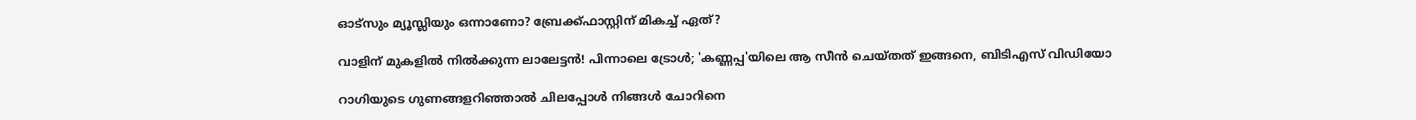ഓട്സും മ്യൂസ്ലിയും ഒന്നാണോ? ബ്രേക്ക്ഫാസ്റ്റിന് മികച്ച് ഏത്?

വാളിന് മുകളിൽ നിൽക്കുന്ന ലാലേട്ടൻ! പിന്നാലെ ട്രോൾ; 'കണ്ണപ്പ'യിലെ ആ സീൻ ചെയ്തത് ഇങ്ങനെ, ബിടിഎസ് വിഡിയോ

റാഗിയുടെ ഗുണങ്ങളറിഞ്ഞാല്‍ ചിലപ്പോള്‍ നിങ്ങൾ ചോറിനെ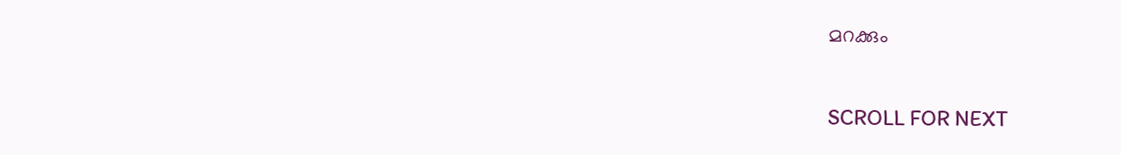മറക്കും

SCROLL FOR NEXT